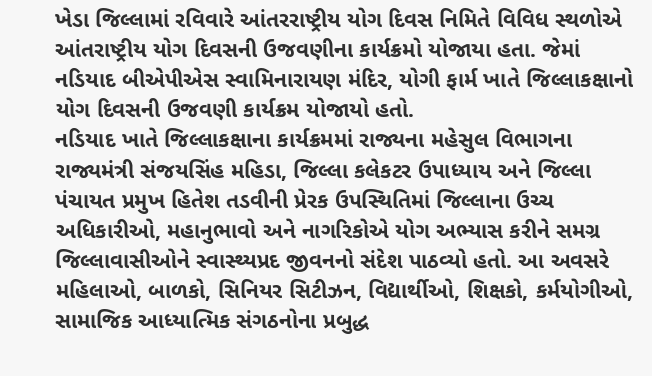ખેડા જિલ્લામાં રવિવારે આંતરરાષ્ટ્રીય યોગ દિવસ નિમિતે વિવિધ સ્થળોએ આંતરાષ્ટ્રીય યોગ દિવસની ઉજવણીના કાર્યક્રમો યોજાયા હતા. જેમાં નડિયાદ બીએપીએસ સ્વામિનારાયણ મંદિર, યોગી ફાર્મ ખાતે જિલ્લાકક્ષાનો યોગ દિવસની ઉજવણી કાર્યક્રમ યોજાયો હતો.
નડિયાદ ખાતે જિલ્લાકક્ષાના કાર્યક્રમમાં રાજ્યના મહેસુલ વિભાગના રાજ્યમંત્રી સંજયસિંહ મહિડા, જિલ્લા કલેકટર ઉપાધ્યાય અને જિલ્લા પંચાયત પ્રમુખ હિતેશ તડવીની પ્રેરક ઉપસ્થિતિમાં જિલ્લાના ઉચ્ચ અધિકારીઓ, મહાનુભાવો અને નાગરિકોએ યોગ અભ્યાસ કરીને સમગ્ર જિલ્લાવાસીઓને સ્વાસ્થ્યપ્રદ જીવનનો સંદેશ પાઠવ્યો હતો. આ અવસરે મહિલાઓ, બાળકો, સિનિયર સિટીઝન, વિદ્યાર્થીઓ, શિક્ષકો, કર્મયોગીઓ, સામાજિક આધ્યાત્મિક સંગઠનોના પ્રબુદ્ધ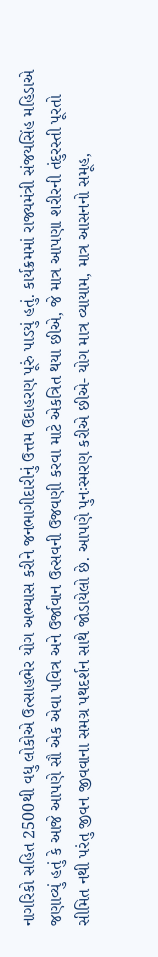નાગરિકો સહિત 2500થી વધુ લોકોએ ઉત્સાહભેર યોગ અભ્યાસ કરીને જનભાગીદારીનું ઉત્તમ ઉદાહરણ પૂરું પાડયું હતું. કાર્યક્રમમાં રાજ્યમંત્રી સંજયસિંહ મહિડાએ જણાવ્યું હતું કે આજે આપણે સૌ એક એવા પવિત્ર અને ઉર્જાવાન ઉત્સવની ઉજવણી કરવા માટે એકત્રિત થયા છીએ, જે માત્ર આપણા શરીરની તંદુરસ્તી પૂરતો સીમિત નથી પરંતુ જીવન જીવવાના સમગ્ર પથદર્શન સાથે જોડાયેલો છે. આપણે પુનઃસ્મરણ કરીએ છીએ- યોગ માત્ર વ્યાયામ, માત્ર આસનનો સમૂહ,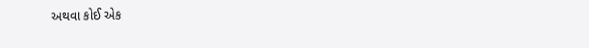અથવા કોઈ એક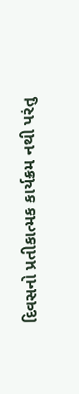દિવસનો પ્રતીકાત્મક કાર્યક્રમ નથી પરંતુ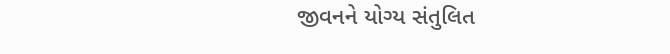જીવનને યોગ્ય સંતુલિત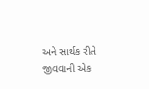અને સાર્થક રીતે જીવવાની એક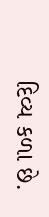દિવ્ય કળા છે.